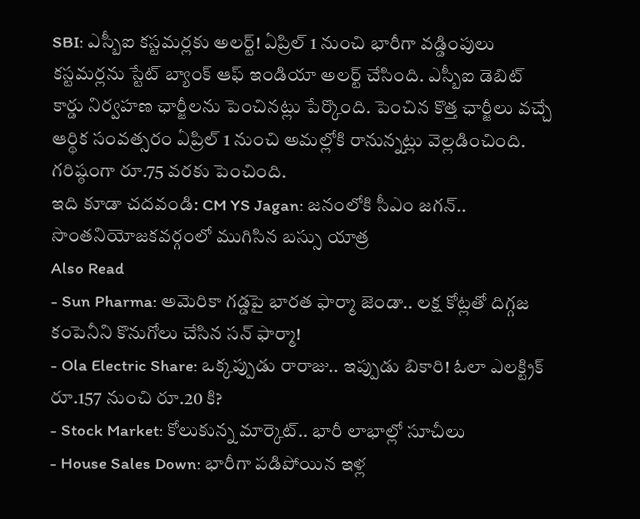SBI: ఎస్బీఐ కస్టమర్లకు అలర్ట్! ఏప్రిల్ 1 నుంచి భారీగా వడ్డింపులు
కస్టమర్లను స్టేట్ బ్యాంక్ ఆఫ్ ఇండియా అలర్ట్ చేసింది. ఎస్బీఐ డెబిట్ కార్డు నిర్వహణ ఛార్జీలను పెంచినట్లు పేర్కొంది. పెంచిన కొత్త ఛార్జీలు వచ్చే ఆర్థిక సంవత్సరం ఏప్రిల్ 1 నుంచి అమల్లోకి రానున్నట్లు వెల్లడించింది. గరిష్ఠంగా రూ.75 వరకు పెంచింది.
ఇది కూడా చదవండి: CM YS Jagan: జనంలోకి సీఎం జగన్.. సొంతనియోజకవర్గంలో ముగిసిన బస్సు యాత్ర
Also Read
- Sun Pharma: అమెరికా గడ్డపై భారత ఫార్మా జెండా.. లక్ష కోట్లతో దిగ్గజ కంపెనీని కొనుగోలు చేసిన సన్ ఫార్మా!
- Ola Electric Share: ఒక్కప్పుడు రారాజు.. ఇప్పుడు బికారి! ఓలా ఎలక్ట్రిక్ రూ.157 నుంచి రూ.20 కి?
- Stock Market: కోలుకున్న మార్కెట్.. భారీ లాభాల్లో సూచీలు
- House Sales Down: భారీగా పడిపోయిన ఇళ్ల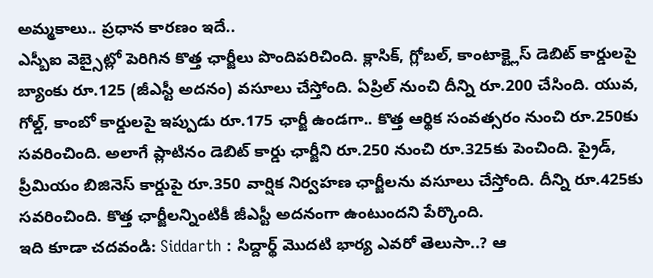అమ్మకాలు.. ప్రధాన కారణం ఇదే..
ఎస్బీఐ వెబ్సైట్లో పెరిగిన కొత్త ఛార్జీలు పొందిపరిచింది. క్లాసిక్, గ్లోబల్, కాంటాక్ట్లెస్ డెబిట్ కార్డులపై బ్యాంకు రూ.125 (జీఎస్టీ అదనం) వసూలు చేస్తోంది. ఏప్రిల్ నుంచి దీన్ని రూ.200 చేసింది. యువ, గోల్డ్, కాంబో కార్డులపై ఇప్పుడు రూ.175 ఛార్జీ ఉండగా.. కొత్త ఆర్థిక సంవత్సరం నుంచి రూ.250కు సవరించింది. అలాగే ప్లాటినం డెబిట్ కార్డు ఛార్జీని రూ.250 నుంచి రూ.325కు పెంచింది. ప్రైడ్, ప్రీమియం బిజినెస్ కార్డుపై రూ.350 వార్షిక నిర్వహణ ఛార్జీలను వసూలు చేస్తోంది. దీన్ని రూ.425కు సవరించింది. కొత్త ఛార్జీలన్నింటికీ జీఎస్టీ అదనంగా ఉంటుందని పేర్కొంది.
ఇది కూడా చదవండి: Siddarth : సిద్దార్థ్ మొదటి భార్య ఎవరో తెలుసా..? ఆ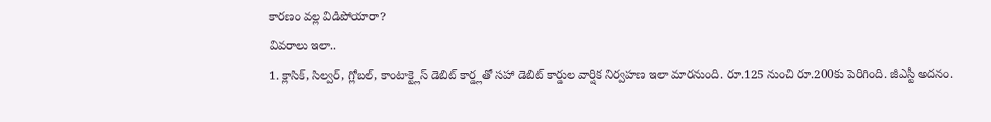కారణం వల్ల విడిపోయారా?
వివరాలు ఇలా..
1. క్లాసిక్, సిల్వర్, గ్లోబల్, కాంటాక్ట్లెస్ డెబిట్ కార్డ్లతో సహా డెబిట్ కార్డుల వార్షిక నిర్వహణ ఇలా మారనుంది. రూ.125 నుంచి రూ.200కు పెరిగింది. జీఎస్టీ అదనం.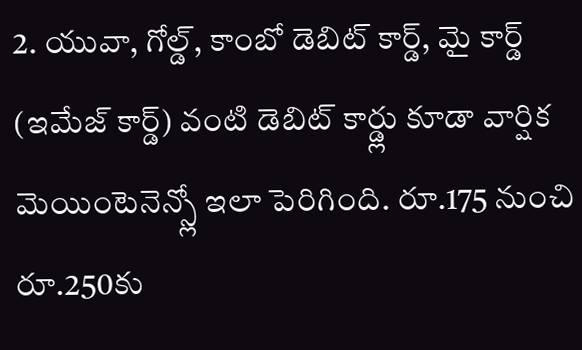2. యువా, గోల్డ్, కాంబో డెబిట్ కార్డ్, మై కార్డ్ (ఇమేజ్ కార్డ్) వంటి డెబిట్ కార్డ్లు కూడా వార్షిక మెయింటెనెన్స్లో ఇలా పెరిగింది. రూ.175 నుంచి రూ.250కు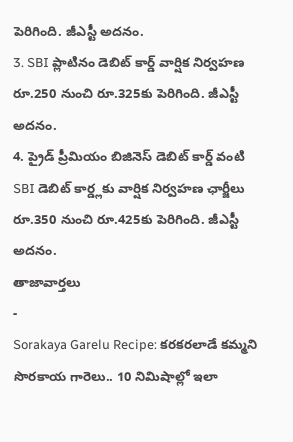పెరిగింది. జీఎస్టీ అదనం.
3. SBI ప్లాటినం డెబిట్ కార్డ్ వార్షిక నిర్వహణ రూ.250 నుంచి రూ.325కు పెరిగింది. జీఎస్టీ అదనం.
4. ప్రైడ్ ప్రీమియం బిజినెస్ డెబిట్ కార్డ్ వంటి SBI డెబిట్ కార్డ్లకు వార్షిక నిర్వహణ ఛార్జీలు రూ.350 నుంచి రూ.425కు పెరిగింది. జీఎస్టీ అదనం.
తాజావార్తలు
-
Sorakaya Garelu Recipe: కరకరలాడే కమ్మని సొరకాయ గారెలు.. 10 నిమిషాల్లో ఇలా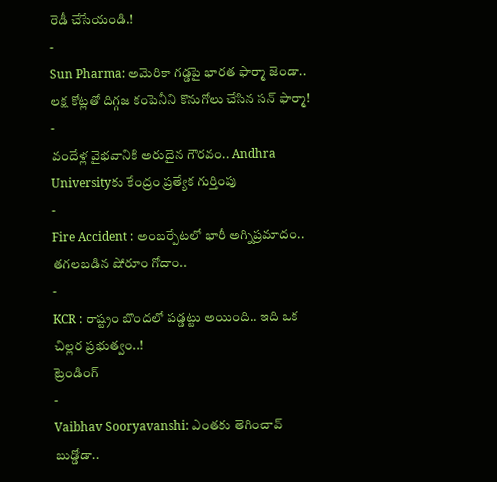రెడీ చేసేయండి.!
-
Sun Pharma: అమెరికా గడ్డపై భారత ఫార్మా జెండా.. లక్ష కోట్లతో దిగ్గజ కంపెనీని కొనుగోలు చేసిన సన్ ఫార్మా!
-
వందేళ్ల వైభవానికి అరుదైన గౌరవం.. Andhra Universityకు కేంద్రం ప్రత్యేక గుర్తింపు
-
Fire Accident : అంబర్పేటలో భారీ అగ్నిప్రమాదం.. తగలబడిన షోరూం గోదాం..
-
KCR : రాష్ట్రం బొందలో పడ్డట్టు అయింది.. ఇది ఒక చిల్లర ప్రభుత్వం..!
ట్రెండింగ్
-
Vaibhav Sooryavanshi: ఎంతకు తెగించావ్ బుడ్డోడా..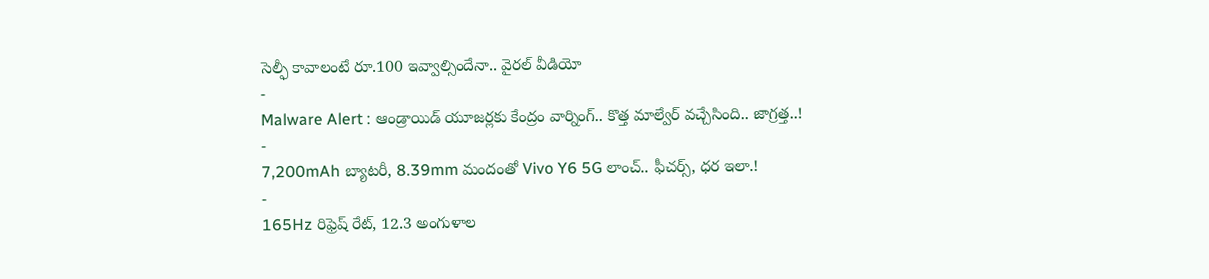సెల్ఫీ కావాలంటే రూ.100 ఇవ్వాల్సిందేనా.. వైరల్ వీడియో
-
Malware Alert : ఆండ్రాయిడ్ యూజర్లకు కేంద్రం వార్నింగ్.. కొత్త మాల్వేర్ వచ్చేసింది.. జాగ్రత్త..!
-
7,200mAh బ్యాటరీ, 8.39mm మందంతో Vivo Y6 5G లాంచ్.. ఫీచర్స్, ధర ఇలా.!
-
165Hz రిఫ్రెష్ రేట్, 12.3 అంగుళాల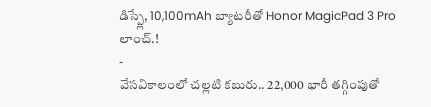డిస్ప్లే, 10,100mAh బ్యాటరీతో Honor MagicPad 3 Pro లాంచ్.!
-
వేసవికాలంలో చల్లటి కబురు.. 22,000 భారీ తగ్గింపుతో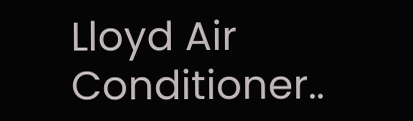Lloyd Air Conditioner..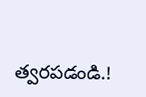త్వరపడండి.!